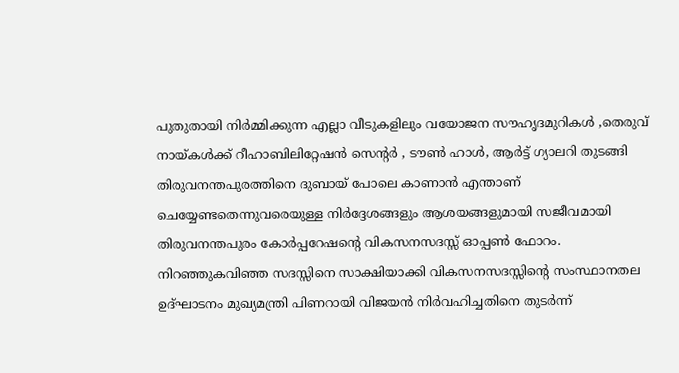പുതുതായി നിർമ്മിക്കുന്ന എല്ലാ വീടുകളിലും വയോജന സൗഹൃദമുറികൾ ,തെരുവ് നായ്കൾക്ക് റീഹാബിലിറ്റേഷൻ സെന്റർ , ടൗൺ ഹാൾ, ആർട്ട് ഗ്യാലറി തുടങ്ങി തിരുവനന്തപുരത്തിനെ ദുബായ് പോലെ കാണാൻ എന്താണ് ചെയ്യേണ്ടതെന്നുവരെയുള്ള നിർദ്ദേശങ്ങളും ആശയങ്ങളുമായി സജീവമായി തിരുവനന്തപുരം കോർപ്പറേഷന്റെ വികസനസദസ്സ് ഓപ്പൺ ഫോറം. നിറഞ്ഞുകവിഞ്ഞ സദസ്സിനെ സാക്ഷിയാക്കി വികസനസദസ്സിന്റെ സംസ്ഥാനതല ഉദ്ഘാടനം മുഖ്യമന്ത്രി പിണറായി വിജയൻ നിർവഹിച്ചതിനെ തുടർന്ന്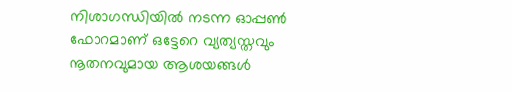നിശാഗന്ധിയിൽ നടന്ന ഓപ്പൺ ഫോറമാണ് ഒട്ടേറെ വ്യത്യസ്തവും നൂതനവുമായ ആശയങ്ങൾ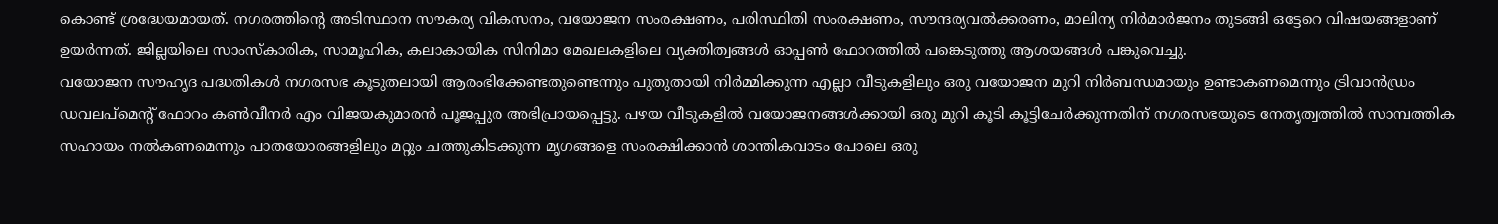കൊണ്ട് ശ്രദ്ധേയമായത്. നഗരത്തിന്റെ അടിസ്ഥാന സൗകര്യ വികസനം, വയോജന സംരക്ഷണം, പരിസ്ഥിതി സംരക്ഷണം, സൗന്ദര്യവൽക്കരണം, മാലിന്യ നിർമാർജനം തുടങ്ങി ഒട്ടേറെ വിഷയങ്ങളാണ് ഉയർന്നത്. ജില്ലയിലെ സാംസ്കാരിക, സാമൂഹിക, കലാകായിക സിനിമാ മേഖലകളിലെ വ്യക്തിത്വങ്ങൾ ഓപ്പൺ ഫോറത്തിൽ പങ്കെടുത്തു ആശയങ്ങൾ പങ്കുവെച്ചു.
വയോജന സൗഹൃദ പദ്ധതികൾ നഗരസഭ കൂടുതലായി ആരംഭിക്കേണ്ടതുണ്ടെന്നും പുതുതായി നിർമ്മിക്കുന്ന എല്ലാ വീടുകളിലും ഒരു വയോജന മുറി നിർബന്ധമായും ഉണ്ടാകണമെന്നും ട്രിവാൻഡ്രം ഡവലപ്മെന്റ് ഫോറം കൺവീനർ എം വിജയകുമാരൻ പൂജപ്പുര അഭിപ്രായപ്പെട്ടു. പഴയ വീടുകളിൽ വയോജനങ്ങൾക്കായി ഒരു മുറി കൂടി കൂട്ടിചേർക്കുന്നതിന് നഗരസഭയുടെ നേതൃത്വത്തിൽ സാമ്പത്തിക സഹായം നൽകണമെന്നും പാതയോരങ്ങളിലും മറ്റും ചത്തുകിടക്കുന്ന മൃഗങ്ങളെ സംരക്ഷിക്കാൻ ശാന്തികവാടം പോലെ ഒരു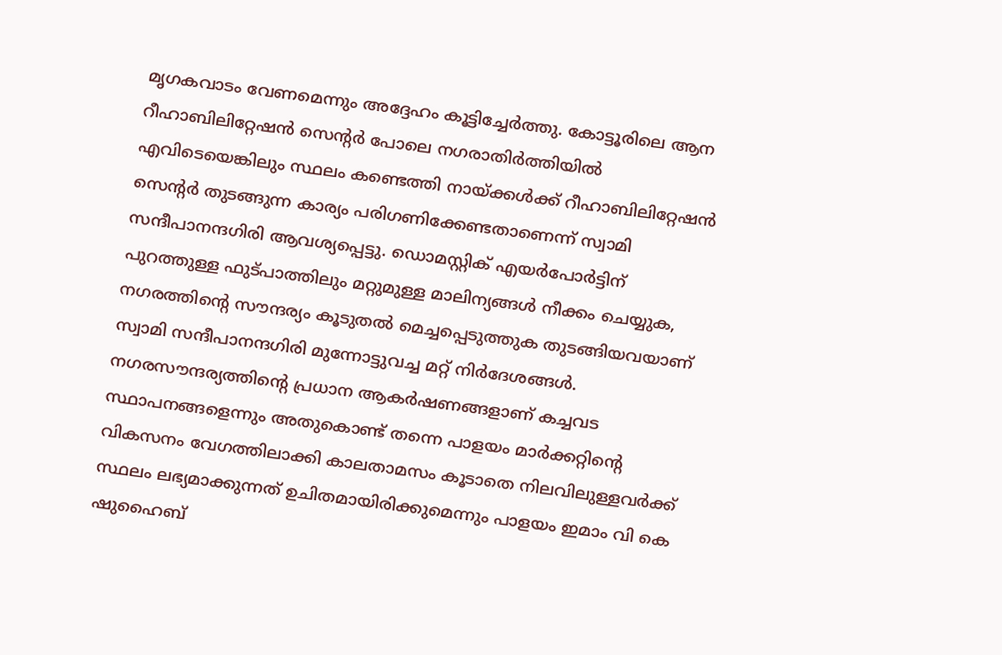മൃഗകവാടം വേണമെന്നും അദ്ദേഹം കൂട്ടിച്ചേർത്തു. കോട്ടൂരിലെ ആന റീഹാബിലിറ്റേഷൻ സെന്റർ പോലെ നഗരാതിർത്തിയിൽ എവിടെയെങ്കിലും സ്ഥലം കണ്ടെത്തി നായ്ക്കൾക്ക് റീഹാബിലിറ്റേഷൻ സെന്റർ തുടങ്ങുന്ന കാര്യം പരിഗണിക്കേണ്ടതാണെന്ന് സ്വാമി സന്ദീപാനന്ദഗിരി ആവശ്യപ്പെട്ടു. ഡൊമസ്റ്റിക് എയർപോർട്ടിന് പുറത്തുള്ള ഫുട്പാത്തിലും മറ്റുമുള്ള മാലിന്യങ്ങൾ നീക്കം ചെയ്യുക, നഗരത്തിന്റെ സൗന്ദര്യം കൂടുതൽ മെച്ചപ്പെടുത്തുക തുടങ്ങിയവയാണ് സ്വാമി സന്ദീപാനന്ദഗിരി മുന്നോട്ടുവച്ച മറ്റ് നിർദേശങ്ങൾ.
നഗരസൗന്ദര്യത്തിന്റെ പ്രധാന ആകർഷണങ്ങളാണ് കച്ചവട സ്ഥാപനങ്ങളെന്നും അതുകൊണ്ട് തന്നെ പാളയം മാർക്കറ്റിന്റെ വികസനം വേഗത്തിലാക്കി കാലതാമസം കൂടാതെ നിലവിലുള്ളവർക്ക് സ്ഥലം ലഭ്യമാക്കുന്നത് ഉചിതമായിരിക്കുമെന്നും പാളയം ഇമാം വി കെ ഷുഹൈബ്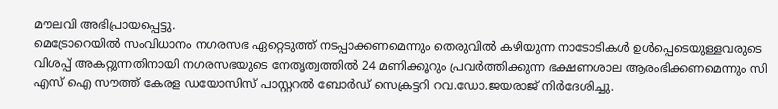മൗലവി അഭിപ്രായപ്പെട്ടു.
മെട്രോറെയിൽ സംവിധാനം നഗരസഭ ഏറ്റെടുത്ത് നടപ്പാക്കണമെന്നും തെരുവിൽ കഴിയുന്ന നാടോടികൾ ഉൾപ്പെടെയുള്ളവരുടെ വിശപ്പ് അകറ്റുന്നതിനായി നഗരസഭയുടെ നേതൃത്വത്തിൽ 24 മണിക്കൂറും പ്രവർത്തിക്കുന്ന ഭക്ഷണശാല ആരംഭിക്കണമെന്നും സി എസ് ഐ സൗത്ത് കേരള ഡയോസിസ് പാസ്റ്ററൽ ബോർഡ് സെക്രട്ടറി റവ.ഡോ.ജയരാജ് നിർദേശിച്ചു.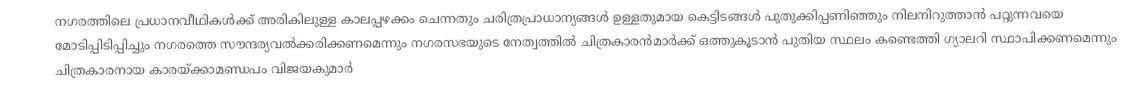നഗരത്തിലെ പ്രധാനവീഥികൾക്ക് അരികിലുള്ള കാലപ്പഴക്കം ചെന്നതും ചരിത്രപ്രാധാന്യങ്ങൾ ഉള്ളതുമായ കെട്ടിടങ്ങൾ പുതുക്കിപ്പണിഞ്ഞും നിലനിറുത്താൻ പറ്റുന്നവയെ മോടിപ്പിടിപ്പിച്ചും നഗരത്തെ സൗന്ദര്യവൽക്കരിക്കണമെന്നും നഗരസഭയുടെ നേത്വത്തിൽ ചിത്രകാരൻമാർക്ക് ഒത്തുകൂടാൻ പുതിയ സ്ഥലം കണ്ടെത്തി ഗ്യാലറി സ്ഥാപിക്കണമെന്നും ചിത്രകാരനായ കാരയ്ക്കാമണ്ഡപം വിജയകുമാർ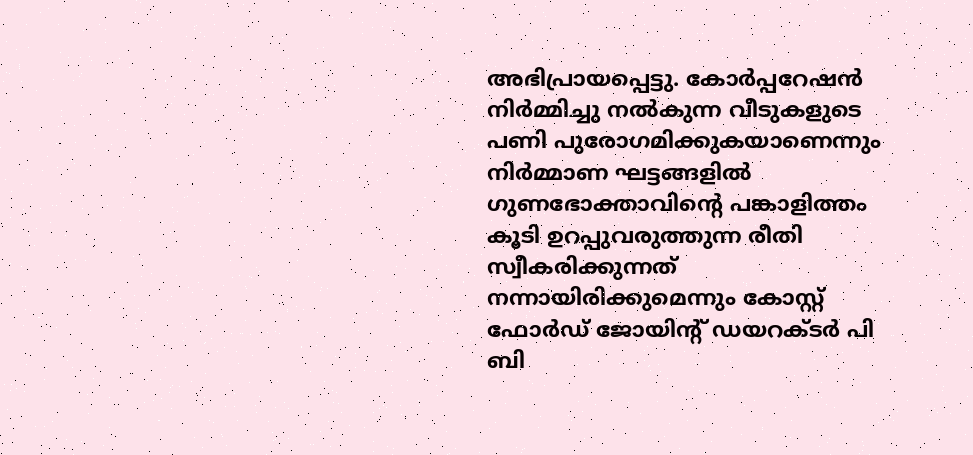അഭിപ്രായപ്പെട്ടു. കോർപ്പറേഷൻ നിർമ്മിച്ചു നൽകുന്ന വീടുകളുടെ പണി പുരോഗമിക്കുകയാണെന്നും നിർമ്മാണ ഘട്ടങ്ങളിൽ ഗുണഭോക്താവിന്റെ പങ്കാളിത്തം കൂടി ഉറപ്പുവരുത്തുന്ന രീതി സ്വീകരിക്കുന്നത് നന്നായിരിക്കുമെന്നും കോസ്റ്റ് ഫോർഡ് ജോയിന്റ് ഡയറക്ടർ പി ബി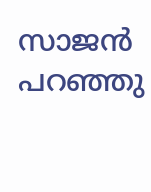സാജൻ പറഞ്ഞു